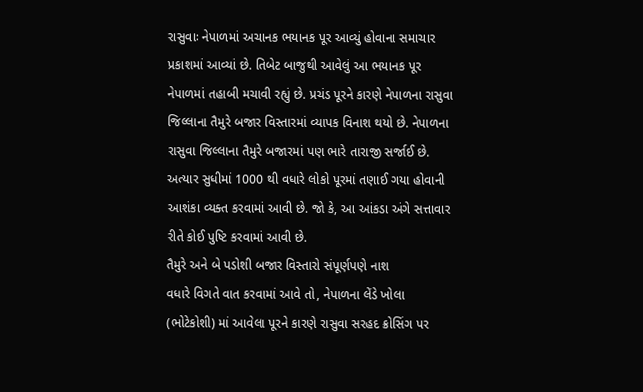રાસુવાઃ નેપાળમાં અચાનક ભયાનક પૂર આવ્યું હોવાના સમાચાર પ્રકાશમાં આવ્યાં છે. તિબેટ બાજુથી આવેલું આ ભયાનક પૂર નેપાળમાં તહાબી મચાવી રહ્યું છે. પ્રચંડ પૂરને કારણે નેપાળના રાસુવા જિલ્લાના તૈમુરે બજાર વિસ્તારમાં વ્યાપક વિનાશ થયો છે. નેપાળના રાસુવા જિલ્લાના તૈમુરે બજારમાં પણ ભારે તારાજી સર્જાઈ છે. અત્યાર સુધીમાં 1000 થી વધારે લોકો પૂરમાં તણાઈ ગયા હોવાની આશંકા વ્યક્ત કરવામાં આવી છે. જો કે, આ આંકડા અંગે સત્તાવાર રીતે કોઈ પુષ્ટિ કરવામાં આવી છે.
તૈમુરે અને બે પડોશી બજાર વિસ્તારો સંપૂર્ણપણે નાશ
વધારે વિગતે વાત કરવામાં આવે તો, નેપાળના લેંડે ખોલા (ભોટેકોશી) માં આવેલા પૂરને કારણે રાસુવા સરહદ ક્રોસિંગ પર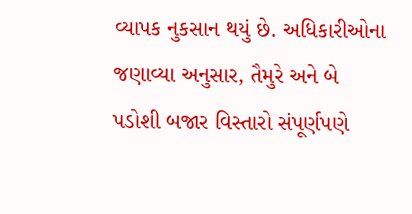વ્યાપક નુકસાન થયું છે. અધિકારીઓના જણાવ્યા અનુસાર, તૈમુરે અને બે પડોશી બજાર વિસ્તારો સંપૂર્ણપણે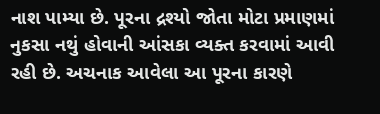નાશ પામ્યા છે. પૂરના દ્રશ્યો જોતા મોટા પ્રમાણમાં નુકસા નથું હોવાની આંસકા વ્યક્ત કરવામાં આવી રહી છે. અચનાક આવેલા આ પૂરના કારણે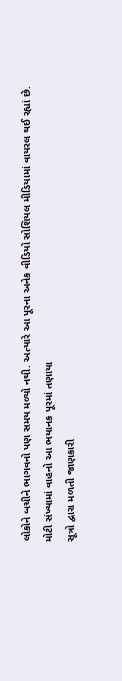લોકોને બચીને ભાગવનો પણ સમય મળ્યો નથી. અત્યારે આ પૂરના અનેક વીડિયો સોશિયલ મીડિયામાં વાયરલ થઈ રહ્યાં છે.
મોટી સંખ્યામાં વાહનો આ ભયાનક પૂરમાં તણાયા
સૂત્રો દ્વારા મળતી જાણકારી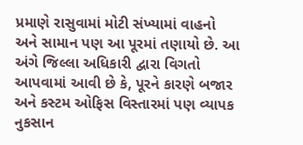પ્રમાણે રાસુવામાં મોટી સંખ્યામાં વાહનો અને સામાન પણ આ પૂરમાં તણાયો છે. આ અંગે જિલ્લા અધિકારી દ્વારા વિગતો આપવામાં આવી છે કે, પૂરને કારણે બજાર અને કસ્ટમ ઓફિસ વિસ્તારમાં પણ વ્યાપક નુકસાન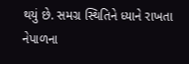થયું છે. સમગ્ર સ્થિતિને ધ્યાને રાખતા નેપાળના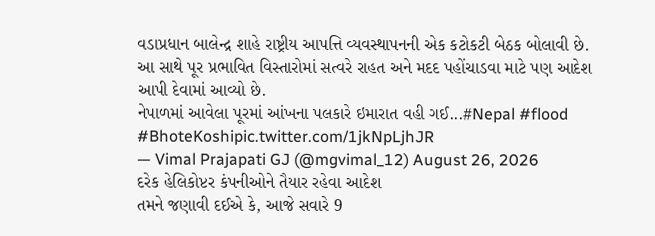વડાપ્રધાન બાલેન્દ્ર શાહે રાષ્ટ્રીય આપત્તિ વ્યવસ્થાપનની એક કટોકટી બેઠક બોલાવી છે. આ સાથે પૂર પ્રભાવિત વિસ્તારોમાં સત્વરે રાહત અને મદદ પહોંચાડવા માટે પણ આદેશ આપી દેવામાં આવ્યો છે.
નેપાળમાં આવેલા પૂરમાં આંખના પલકારે ઇમારાત વહી ગઈ...#Nepal #flood #BhoteKoshipic.twitter.com/1jkNpLjhJR
— Vimal Prajapati GJ (@mgvimal_12) August 26, 2026
દરેક હેલિકોપ્ટર કંપનીઓને તૈયાર રહેવા આદેશ
તમને જણાવી દઈએ કે, આજે સવારે 9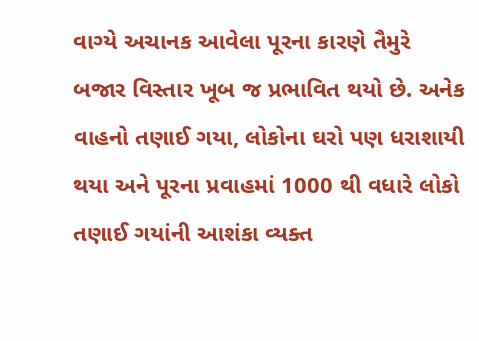વાગ્યે અચાનક આવેલા પૂરના કારણે તૈમુરે બજાર વિસ્તાર ખૂબ જ પ્રભાવિત થયો છે. અનેક વાહનો તણાઈ ગયા, લોકોના ઘરો પણ ધરાશાયી થયા અને પૂરના પ્રવાહમાં 1000 થી વધારે લોકો તણાઈ ગયાંની આશંકા વ્યક્ત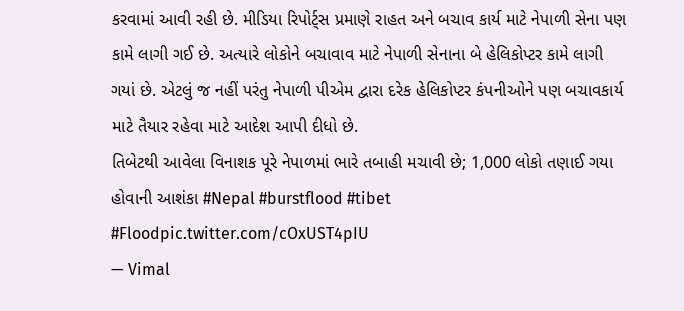કરવામાં આવી રહી છે. મીડિયા રિપોર્ટ્સ પ્રમાણે રાહત અને બચાવ કાર્ય માટે નેપાળી સેના પણ કામે લાગી ગઈ છે. અત્યારે લોકોને બચાવાવ માટે નેપાળી સેનાના બે હેલિકોપ્ટર કામે લાગી ગયાં છે. એટલું જ નહીં પરંતુ નેપાળી પીએમ દ્વારા દરેક હેલિકોપ્ટર કંપનીઓને પણ બચાવકાર્ય માટે તૈયાર રહેવા માટે આદેશ આપી દીધો છે.
તિબેટથી આવેલા વિનાશક પૂરે નેપાળમાં ભારે તબાહી મચાવી છે; 1,000 લોકો તણાઈ ગયા હોવાની આશંકા #Nepal #burstflood #tibet #Floodpic.twitter.com/cOxUST4pIU
— Vimal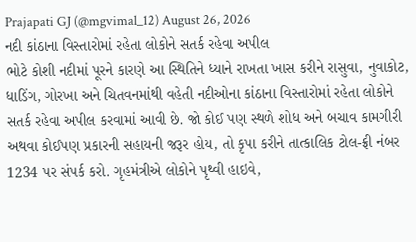Prajapati GJ (@mgvimal_12) August 26, 2026
નદી કાંઠાના વિસ્તારોમાં રહેતા લોકોને સતર્ક રહેવા અપીલ
ભોટે કોશી નદીમાં પૂરને કારણે આ સ્થિતિને ધ્યાને રાખતા ખાસ કરીને રાસુવા, નુવાકોટ, ધાડિંગ, ગોરખા અને ચિતવનમાંથી વહેતી નદીઓના કાંઠાના વિસ્તારોમાં રહેતા લોકોને સતર્ક રહેવા અપીલ કરવામાં આવી છે. જો કોઈ પણ સ્થળે શોધ અને બચાવ કામગીરી અથવા કોઈપણ પ્રકારની સહાયની જરૂર હોય, તો કૃપા કરીને તાત્કાલિક ટોલ-ફ્રી નંબર 1234 પર સંપર્ક કરો. ગૃહમંત્રીએ લોકોને પૃથ્વી હાઇવે,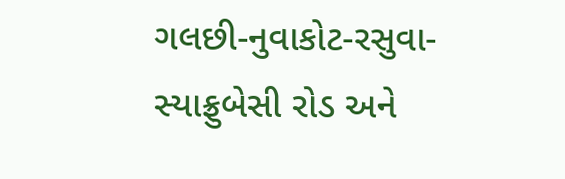ગલછી-નુવાકોટ-રસુવા-સ્યાફ્રુબેસી રોડ અને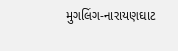મુગલિંગ-નારાયણઘાટ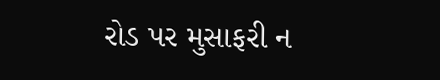રોડ પર મુસાફરી ન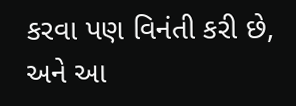કરવા પણ વિનંતી કરી છે, અને આ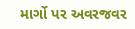માર્ગો પર અવરજવર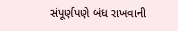સંપૂર્ણપણે બંધ રાખવાની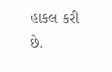હાકલ કરી છે.